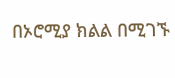በኦሮሚያ ክልል በሚገኙ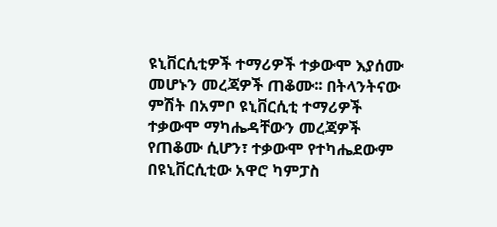ዩኒቨርሲቲዎች ተማሪዎች ተቃውሞ እያሰሙ መሆኑን መረጃዎች ጠቆሙ፡፡ በትላንትናው ምሽት በአምቦ ዩኒቨርሲቲ ተማሪዎች ተቃውሞ ማካሔዳቸውን መረጃዎች የጠቆሙ ሲሆን፣ ተቃውሞ የተካሔደውም በዩኒቨርሲቲው አዋሮ ካምፓስ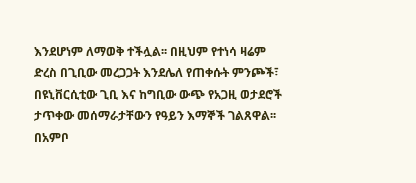እንደሆነም ለማወቅ ተችሏል፡፡ በዚህም የተነሳ ዛሬም ድረስ በጊቢው መረጋጋት እንደሌለ የጠቀሱት ምንጮች፣ በዩኒቨርሲቲው ጊቢ እና ከግቢው ውጭ የአጋዚ ወታደሮች ታጥቀው መሰማራታቸውን የዓይን እማኞች ገልጸዋል፡፡ በአምቦ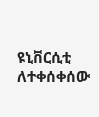ዩኒቨርሲቲ ለተቀሰቀሰው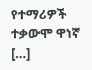የተማሪዎች ተቃውሞ ዋነኛ […]